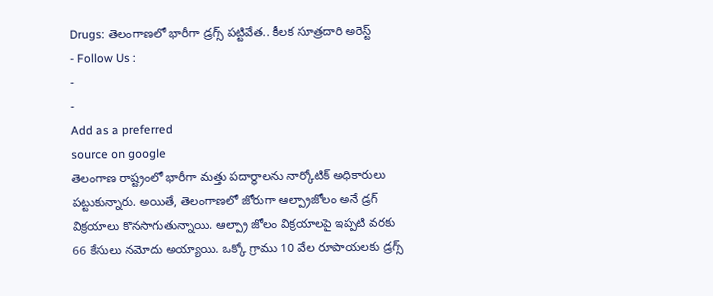Drugs: తెలంగాణలో భారీగా డ్రగ్స్ పట్టివేత.. కీలక సూత్రదారి అరెస్ట్
- Follow Us :
-
-
Add as a preferred
source on google
తెలంగాణ రాష్ట్రంలో భారీగా మత్తు పదార్థాలను నార్కోటిక్ అధికారులు పట్టుకున్నారు. అయితే, తెలంగాణలో జోరుగా ఆల్ప్రాజోలం అనే డ్రగ్ విక్రయాలు కొనసాగుతున్నాయి. ఆల్ప్రా జోలం విక్రయాలపై ఇప్పటి వరకు 66 కేసులు నమోదు అయ్యాయి. ఒక్కో గ్రాము 10 వేల రూపాయలకు డ్రగ్స్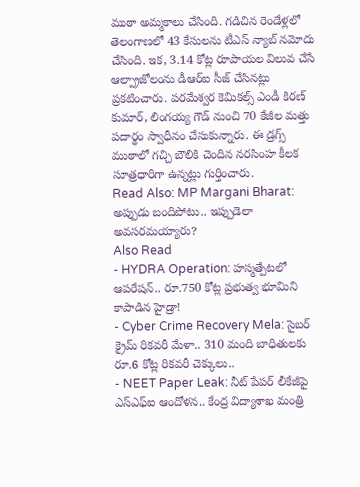ముఠా అమ్మకాలు చేసింది. గడిచిన రెండేళ్లలో తెలంగాణలో 43 కేసులను టీఎస్ న్యాబ్ నమోదు చేసింది. ఇక, 3.14 కోట్ల రూపాయల విలువ చేసే ఆల్ప్రాజోలంను డీఆర్ఐ సీజ్ చేసినట్లు ప్రకటించారు. పరమేశ్వర కెమికల్స్ ఎండీ కిరణ్ కుమార్, లింగయ్య గౌడ్ నుంచి 70 కేజీల మత్తు పదార్థం స్వాధీనం చేసుకున్నారు. ఈ డ్రగ్స్ ముఠాలో గచ్చి బౌలికి చెందిన నరసింహ కీలక సూత్రధారిగా ఉన్నట్లు గుర్తించారు.
Read Also: MP Margani Bharat: అప్పుడు బందిపోటు.. ఇప్పుడెలా అవసరమయ్యారు?
Also Read
- HYDRA Operation: హస్మత్పేటలో ఆపరేషన్.. రూ.750 కోట్ల ప్రభుత్వ భూమిని కాపాడిన హైడ్రా!
- Cyber Crime Recovery Mela: సైబర్ క్రైమ్ రికవరీ మేళా.. 310 మంది బాధితులకు రూ.6 కోట్ల రికవరీ చెక్కులు..
- NEET Paper Leak: నీట్ పేపర్ లీకేజీపై ఎస్ఎఫ్ఐ ఆందోళన.. కేంద్ర విద్యాశాఖ మంత్రి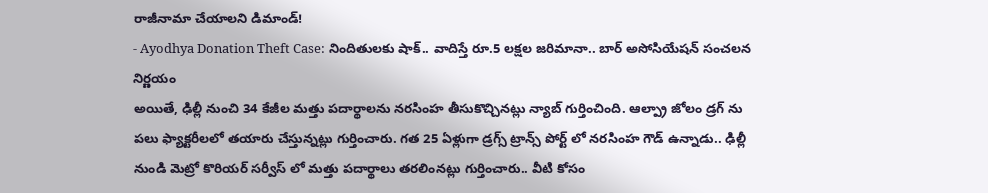రాజీనామా చేయాలని డిమాండ్!
- Ayodhya Donation Theft Case: నిందితులకు షాక్.. వాదిస్తే రూ.5 లక్షల జరిమానా.. బార్ అసోసియేషన్ సంచలన నిర్ణయం
అయితే, ఢిల్లీ నుంచి 34 కేజీల మత్తు పదార్థాలను నరసింహ తీసుకొచ్చినట్లు న్యాబ్ గుర్తించింది. ఆల్ప్రా జోలం డ్రగ్ ను పలు ఫ్యాక్టరీలలో తయారు చేస్తున్నట్లు గుర్తించారు. గత 25 ఏళ్లుగా డ్రగ్స్ ట్రాన్స్ పోర్ట్ లో నరసింహ గౌడ్ ఉన్నాడు.. ఢిల్లీ నుండి మెట్రో కొరియర్ సర్వీస్ లో మత్తు పదార్థాలు తరలింనట్లు గుర్తించారు.. వీటి కోసం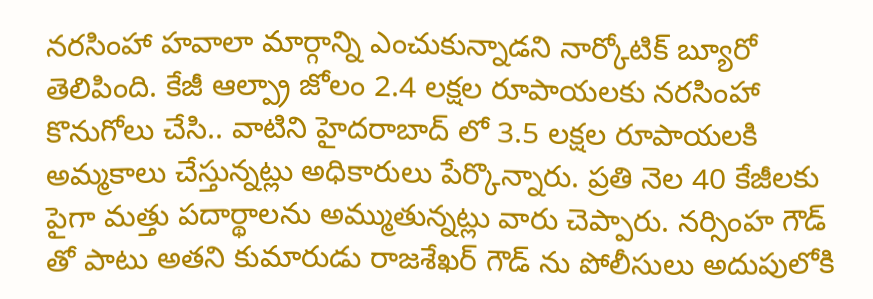నరసింహా హవాలా మార్గాన్ని ఎంచుకున్నాడని నార్కోటిక్ బ్యూరో తెలిపింది. కేజీ ఆల్ప్రా జోలం 2.4 లక్షల రూపాయలకు నరసింహా కొనుగోలు చేసి.. వాటిని హైదరాబాద్ లో 3.5 లక్షల రూపాయలకి అమ్మకాలు చేస్తున్నట్లు అధికారులు పేర్కొన్నారు. ప్రతి నెల 40 కేజీలకు పైగా మత్తు పదార్థాలను అమ్ముతున్నట్లు వారు చెప్పారు. నర్సింహ గౌడ్ తో పాటు అతని కుమారుడు రాజశేఖర్ గౌడ్ ను పోలీసులు అదుపులోకి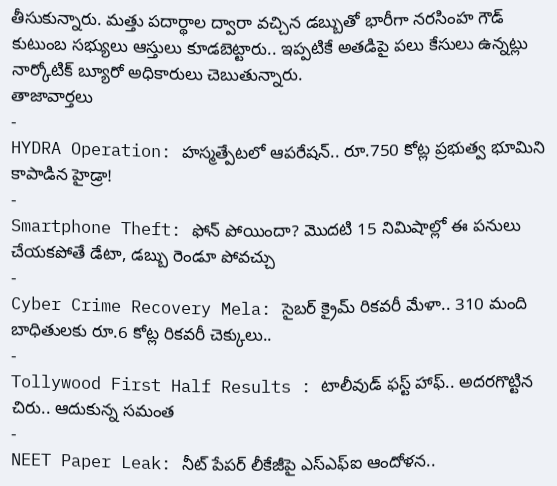తీసుకున్నారు. మత్తు పదార్థాల ద్వారా వచ్చిన డబ్బుతో భారీగా నరసింహ గౌడ్ కుటుంబ సభ్యులు ఆస్తులు కూడబెట్టారు.. ఇప్పటికే అతడిపై పలు కేసులు ఉన్నట్లు నార్కోటిక్ బ్యూరో అధికారులు చెబుతున్నారు.
తాజావార్తలు
-
HYDRA Operation: హస్మత్పేటలో ఆపరేషన్.. రూ.750 కోట్ల ప్రభుత్వ భూమిని కాపాడిన హైడ్రా!
-
Smartphone Theft: ఫోన్ పోయిందా? మొదటి 15 నిమిషాల్లో ఈ పనులు చేయకపోతే డేటా, డబ్బు రెండూ పోవచ్చు
-
Cyber Crime Recovery Mela: సైబర్ క్రైమ్ రికవరీ మేళా.. 310 మంది బాధితులకు రూ.6 కోట్ల రికవరీ చెక్కులు..
-
Tollywood First Half Results : టాలీవుడ్ ఫస్ట్ హాఫ్.. అదరగొట్టిన చిరు.. ఆదుకున్న సమంత
-
NEET Paper Leak: నీట్ పేపర్ లీకేజీపై ఎస్ఎఫ్ఐ ఆందోళన..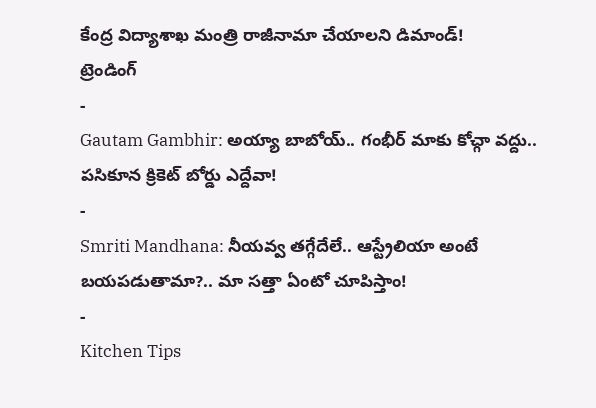కేంద్ర విద్యాశాఖ మంత్రి రాజీనామా చేయాలని డిమాండ్!
ట్రెండింగ్
-
Gautam Gambhir: అయ్యా బాబోయ్.. గంభీర్ మాకు కోచ్గా వద్దు.. పసికూన క్రికెట్ బోర్డు ఎద్దేవా!
-
Smriti Mandhana: నీయవ్వ తగ్గేదేలే.. ఆస్ట్రేలియా అంటే బయపడుతామా?.. మా సత్తా ఏంటో చూపిస్తాం!
-
Kitchen Tips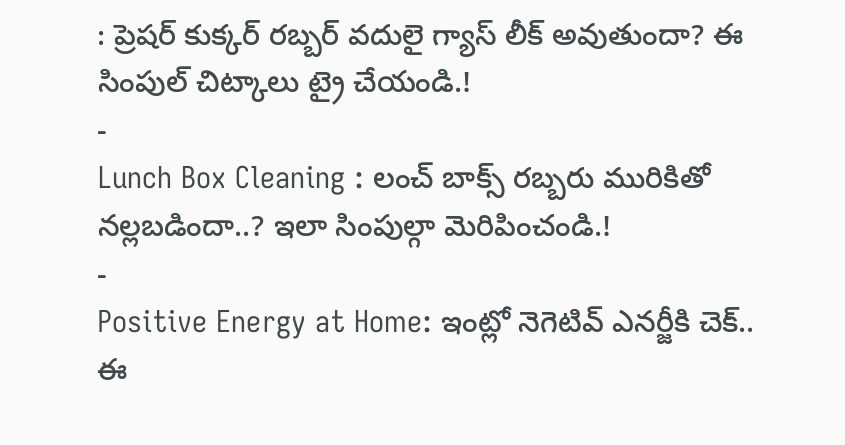: ప్రెషర్ కుక్కర్ రబ్బర్ వదులై గ్యాస్ లీక్ అవుతుందా? ఈ సింపుల్ చిట్కాలు ట్రై చేయండి.!
-
Lunch Box Cleaning : లంచ్ బాక్స్ రబ్బరు మురికితో నల్లబడిందా..? ఇలా సింపుల్గా మెరిపించండి.!
-
Positive Energy at Home: ఇంట్లో నెగెటివ్ ఎనర్జీకి చెక్.. ఈ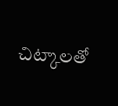చిట్కాలతో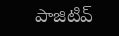పాజిటివ్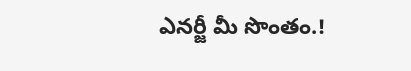ఎనర్జీ మీ సొంతం.!